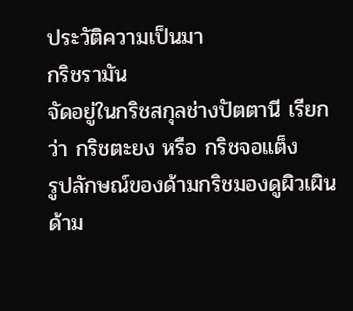ประวัติความเป็นมา
กริชรามัน
จัดอยู่ในกริชสกุลช่างปัตตานี เรียกว่า กริชตะยง หรือ กริชจอแต็ง
รูปลักษณ์ของด้ามกริชมองดูผิวเผินด้าม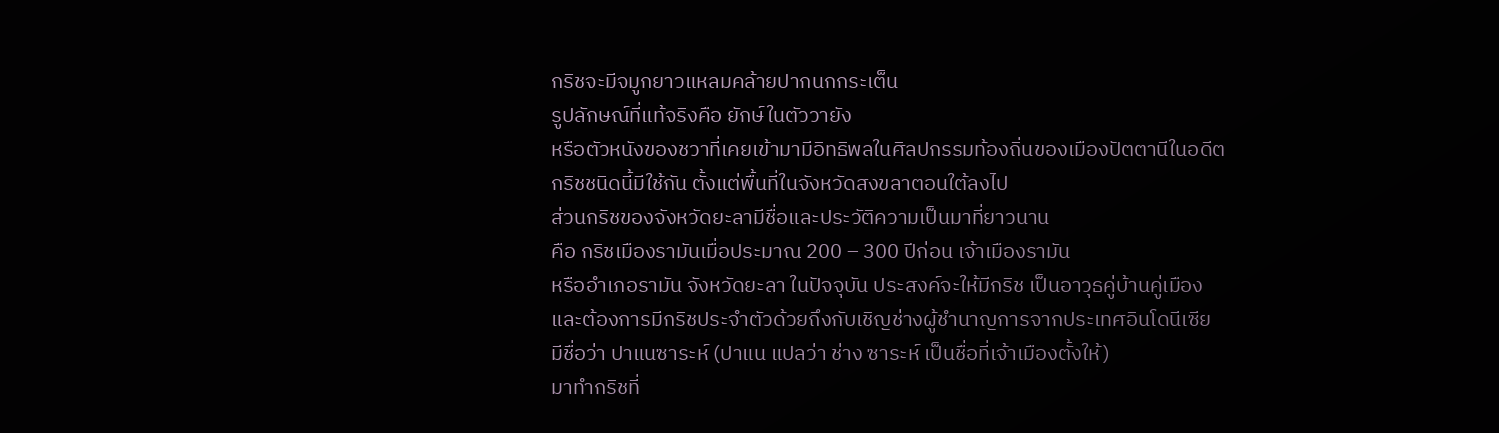กริชจะมีจมูกยาวแหลมคล้ายปากนกกระเต็น
รูปลักษณ์ที่แท้จริงคือ ยักษ์ในตัววายัง
หรือตัวหนังของชวาที่เคยเข้ามามีอิทธิพลในศิลปกรรมท้องถิ่นของเมืองปัตตานีในอดีต
กริชชนิดนี้มีใช้กัน ตั้งแต่พื้นที่ในจังหวัดสงขลาตอนใต้ลงไป
ส่วนกริชของจังหวัดยะลามีชื่อและประวัติความเป็นมาที่ยาวนาน
คือ กริชเมืองรามันเมื่อประมาณ 200 – 300 ปีก่อน เจ้าเมืองรามัน
หรืออำเภอรามัน จังหวัดยะลา ในปัจจุบัน ประสงค์จะให้มีกริช เป็นอาวุธคู่บ้านคู่เมือง
และต้องการมีกริชประจำตัวด้วยถึงกับเชิญช่างผู้ชำนาญการจากประเทศอินโดนีเซีย
มีชื่อว่า ปาแนซาระห์ (ปาแน แปลว่า ช่าง ซาระห์ เป็นชื่อที่เจ้าเมืองตั้งให้)
มาทำกริชที่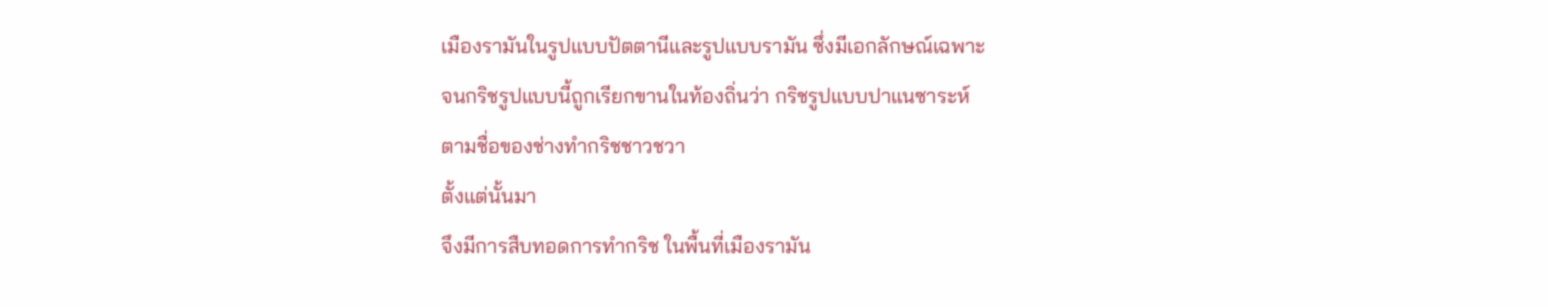เมืองรามันในรูปแบบปัตตานีและรูปแบบรามัน ซึ่งมีเอกลักษณ์เฉพาะ
จนกริชรูปแบบนี้ถูกเรียกขานในท้องถิ่นว่า กริชรูปแบบปาแนซาระห์
ตามชื่อของช่างทำกริชชาวชวา
ตั้งแต่นั้นมา
จึงมีการสืบทอดการทำกริช ในพื้นที่เมืองรามัน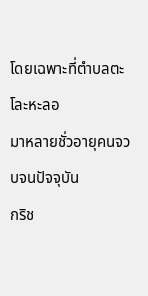โดยเฉพาะที่ตำบลตะโละหะลอ
มาหลายชั่วอายุคนจวบจนปัจจุบัน
กริช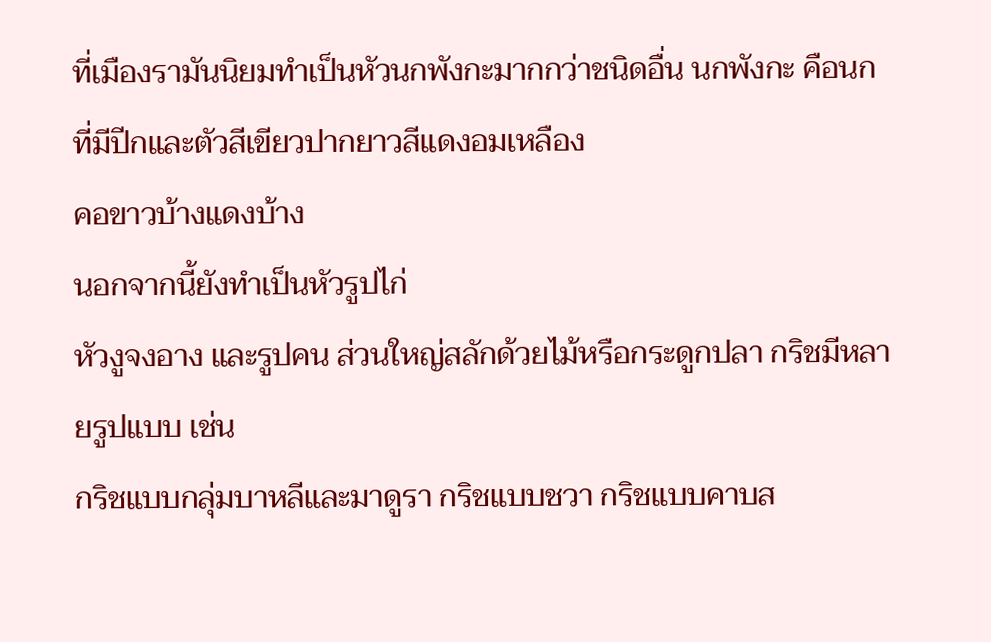ที่เมืองรามันนิยมทำเป็นหัวนกพังกะมากกว่าชนิดอื่น นกพังกะ คือนกที่มีปีกและตัวสีเขียวปากยาวสีแดงอมเหลือง
คอขาวบ้างแดงบ้าง
นอกจากนี้ยังทำเป็นหัวรูปไก่
หัวงูจงอาง และรูปคน ส่วนใหญ่สลักด้วยไม้หรือกระดูกปลา กริชมีหลายรูปแบบ เช่น
กริชแบบกลุ่มบาหลีและมาดูรา กริชแบบชวา กริชแบบคาบส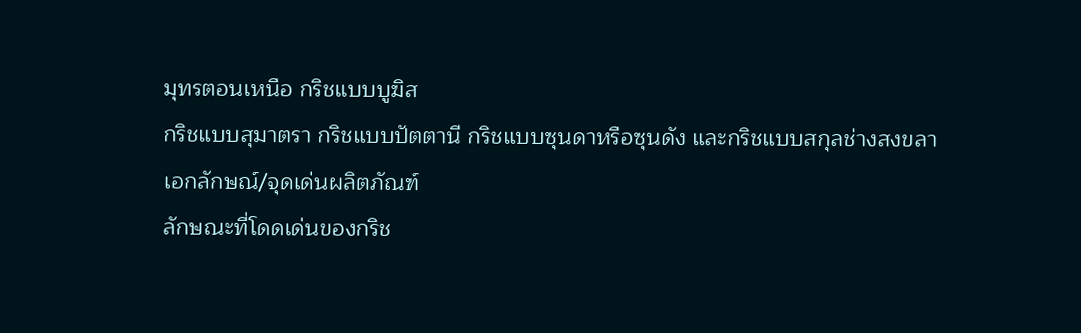มุทรตอนเหนือ กริชแบบบูฆิส
กริชแบบสุมาตรา กริชแบบปัตตานี กริชแบบซุนดาหรือซุนดัง และกริชแบบสกุลช่างสงขลา
เอกลักษณ์/จุดเด่นผลิตภัณฑ์
ลักษณะที่โดดเด่นของกริช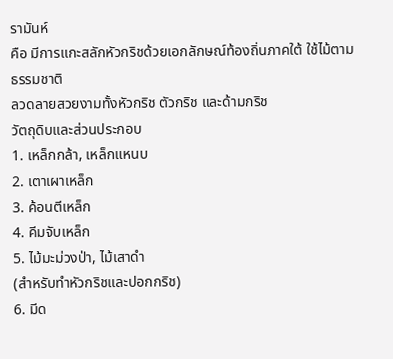รามันห์
คือ มีการแกะสลักหัวกริชด้วยเอกลักษณ์ท้องถิ่นภาคใต้ ใช้ไม้ตามธรรมชาติ
ลวดลายสวยงามทั้งหัวกริช ตัวกริช และด้ามกริช
วัตถุดิบและส่วนประกอบ
1. เหล็กกล้า, เหล็กแหนบ
2. เตาเผาเหล็ก
3. ค้อนตีเหล็ก
4. คีมจับเหล็ก
5. ไม้มะม่วงป่า, ไม้เสาดำ
(สำหรับทำหัวกริชและปอกกริช)
6. มีด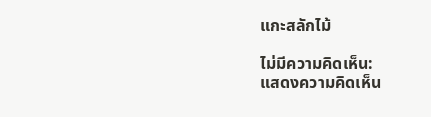แกะสลักไม้

ไม่มีความคิดเห็น:
แสดงความคิดเห็น